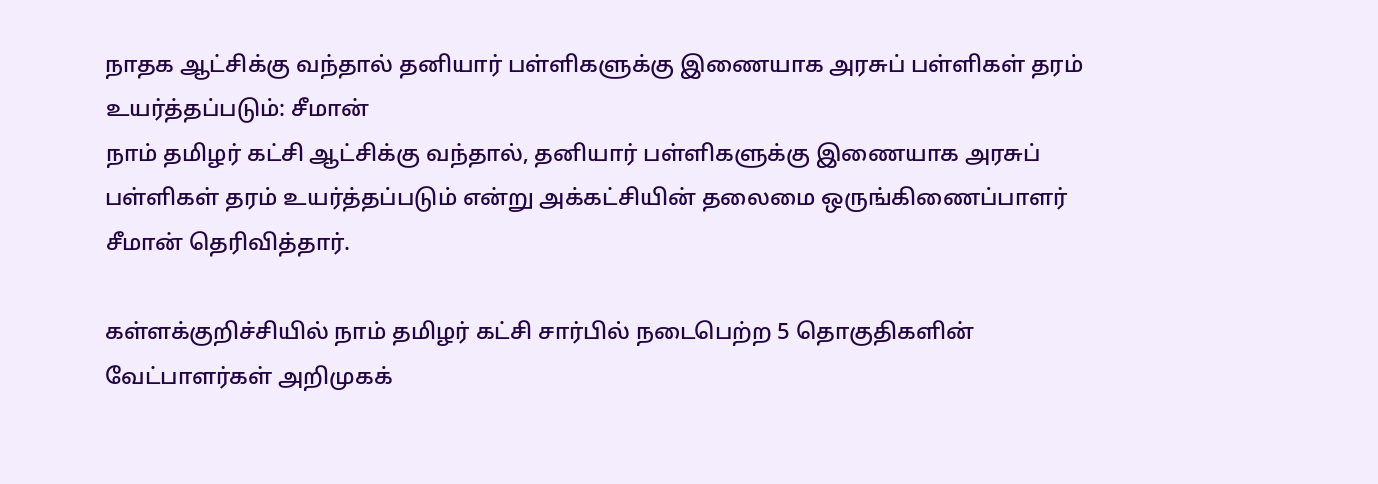நாதக ஆட்சிக்கு வந்தால் தனியார் பள்ளிகளுக்கு இணையாக அரசுப் பள்ளிகள் தரம் உயர்த்தப்படும்: சீமான்
நாம் தமிழர் கட்சி ஆட்சிக்கு வந்தால், தனியார் பள்ளிகளுக்கு இணையாக அரசுப் பள்ளிகள் தரம் உயர்த்தப்படும் என்று அக்கட்சியின் தலைமை ஒருங்கிணைப்பாளர் சீமான் தெரிவித்தார்.

கள்ளக்குறிச்சியில் நாம் தமிழர் கட்சி சார்பில் நடைபெற்ற 5 தொகுதிகளின் வேட்பாளர்கள் அறிமுகக்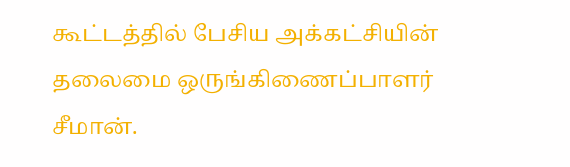கூட்டத்தில் பேசிய அக்கட்சியின் தலைமை ஒருங்கிணைப்பாளர் சீமான்.